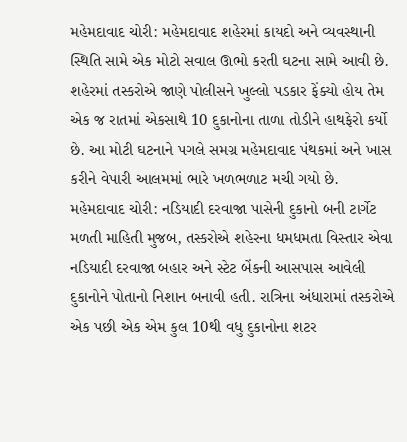મહેમદાવાદ ચોરી: મહેમદાવાદ શહેરમાં કાયદો અને વ્યવસ્થાની સ્થિતિ સામે એક મોટો સવાલ ઊભો કરતી ઘટના સામે આવી છે. શહેરમાં તસ્કરોએ જાણે પોલીસને ખુલ્લો પડકાર ફેંક્યો હોય તેમ એક જ રાતમાં એકસાથે 10 દુકાનોના તાળા તોડીને હાથફેરો કર્યો છે. આ મોટી ઘટનાને પગલે સમગ્ર મહેમદાવાદ પંથકમાં અને ખાસ કરીને વેપારી આલમમાં ભારે ખળભળાટ મચી ગયો છે.
મહેમદાવાદ ચોરી: નડિયાદી દરવાજા પાસેની દુકાનો બની ટાર્ગેટ
મળતી માહિતી મુજબ, તસ્કરોએ શહેરના ધમધમતા વિસ્તાર એવા નડિયાદી દરવાજા બહાર અને સ્ટેટ બેંકની આસપાસ આવેલી દુકાનોને પોતાનો નિશાન બનાવી હતી. રાત્રિના અંધારામાં તસ્કરોએ એક પછી એક એમ કુલ 10થી વધુ દુકાનોના શટર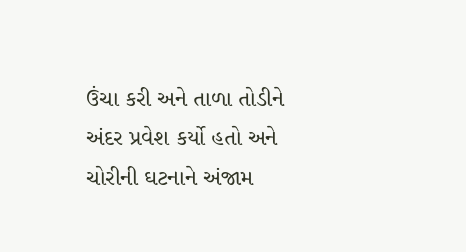ઉંચા કરી અને તાળા તોડીને અંદર પ્રવેશ કર્યો હતો અને ચોરીની ઘટનાને અંજામ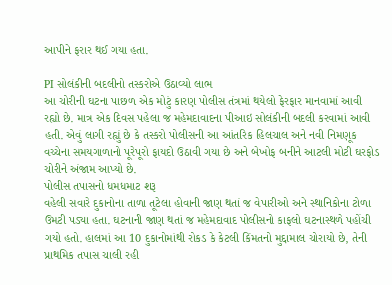આપીને ફરાર થઈ ગયા હતા.

PI સોલંકીની બદલીનો તસ્કરોએ ઉઠાવ્યો લાભ
આ ચોરીની ઘટના પાછળ એક મોટું કારણ પોલીસ તંત્રમાં થયેલો ફેરફાર માનવામાં આવી રહ્યો છે. માત્ર એક દિવસ પહેલા જ મહેમદાવાદના પીઆઇ સોલંકીની બદલી કરવામાં આવી હતી. એવું લાગી રહ્યું છે કે તસ્કરો પોલીસની આ આંતરિક હિલચાલ અને નવી નિમણૂક વચ્ચેના સમયગાળાનો પૂરેપૂરો ફાયદો ઉઠાવી ગયા છે અને બેખોફ બનીને આટલી મોટી ઘરફોડ ચોરીને અંજામ આપ્યો છે.
પોલીસ તપાસનો ધમધમાટ શરૂ
વહેલી સવારે દુકાનોના તાળા તૂટેલા હોવાની જાણ થતાં જ વેપારીઓ અને સ્થાનિકોના ટોળા ઉમટી પડ્યા હતા. ઘટનાની જાણ થતાં જ મહેમદાવાદ પોલીસનો કાફલો ઘટનાસ્થળે પહોંચી ગયો હતો. હાલમાં આ 10 દુકાનોમાંથી રોકડ કે કેટલી કિંમતનો મુદ્દામાલ ચોરાયો છે, તેની પ્રાથમિક તપાસ ચાલી રહી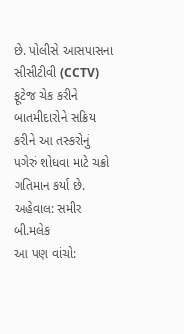છે. પોલીસે આસપાસના સીસીટીવી (CCTV) ફૂટેજ ચેક કરીને બાતમીદારોને સક્રિય કરીને આ તસ્કરોનું પગેરું શોધવા માટે ચક્રો ગતિમાન કર્યા છે.
અહેવાલ: સમીર બી.મલેક
આ પણ વાંચો: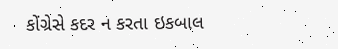કોંગ્રેસે કદર ન કરતા ઇકબાલ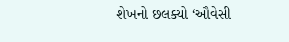શેખનો છલક્યો ‘ઔવેસી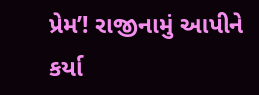પ્રેમ’! રાજીનામું આપીને કર્યા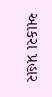આકરા પ્રહાર